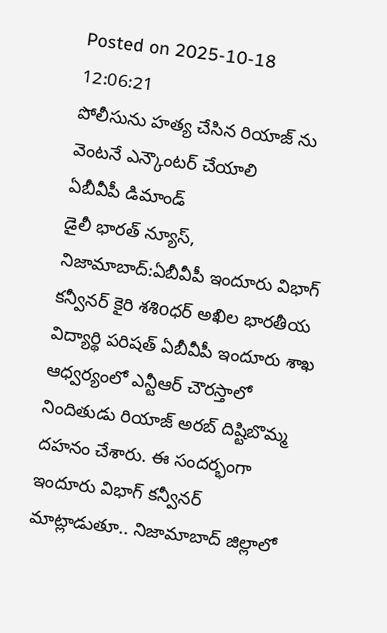Posted on 2025-10-18 12:06:21
పోలీసును హత్య చేసిన రియాజ్ ను వెంటనే ఎన్కౌంటర్ చేయాలి
ఏబీవీపీ డిమాండ్
డైలీ భారత్ న్యూస్, నిజామాబాద్:ఏబీవీపీ ఇందూరు విభాగ్ కన్వీనర్ కైరి శశిoధర్ అఖిల భారతీయ విద్యార్థి పరిషత్ ఏబీవీపీ ఇందూరు శాఖ ఆధ్వర్యంలో ఎన్టీఆర్ చౌరస్తాలో నిందితుడు రియాజ్ అరబ్ దిష్టిబొమ్మ దహనం చేశారు. ఈ సందర్భంగా ఇందూరు విభాగ్ కన్వీనర్ మాట్లాడుతూ.. నిజామాబాద్ జిల్లాలో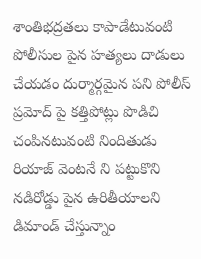శాంతిభద్రతలు కాపాడేటువంటి పోలీసుల పైన హత్యలు దాడులు చేయడం దుర్మార్గమైన పని పోలీస్ ప్రమోద్ పై కత్తిపోట్లు పొడిచి చంపినటువంటి నిందితుడు రియాజ్ వెంటనే ని పట్టుకొని నడిరోడ్డు పైన ఉరితీయాలని డిమాండ్ చేస్తున్నాం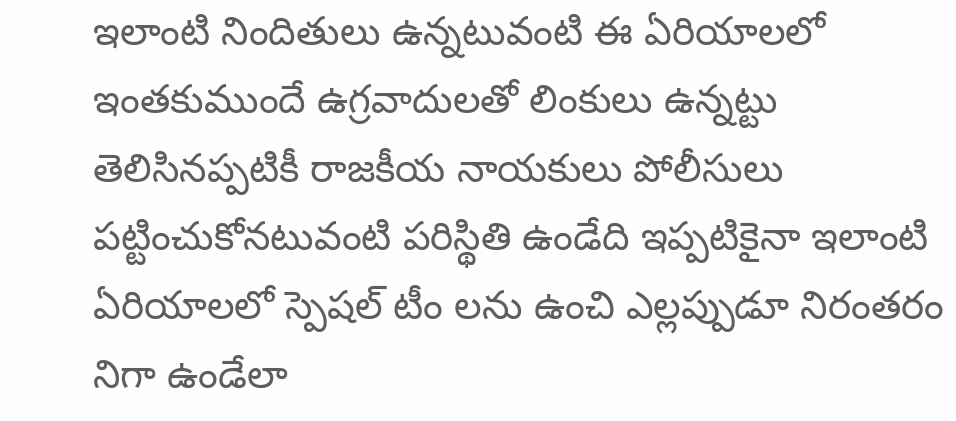ఇలాంటి నిందితులు ఉన్నటువంటి ఈ ఏరియాలలో ఇంతకుముందే ఉగ్రవాదులతో లింకులు ఉన్నట్టు తెలిసినప్పటికీ రాజకీయ నాయకులు పోలీసులు పట్టించుకోనటువంటి పరిస్థితి ఉండేది ఇప్పటికైనా ఇలాంటి ఏరియాలలో స్పెషల్ టీం లను ఉంచి ఎల్లప్పుడూ నిరంతరం నిగా ఉండేలా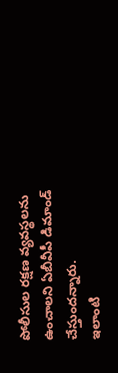పోలీసుల రక్షణ వ్యవస్థలను ఉంచాలని ఏబీవీపీ డిమాండ్ చేస్తుందన్నారు.
ఇలాంటి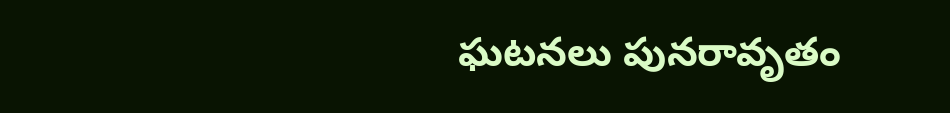ఘటనలు పునరావృతం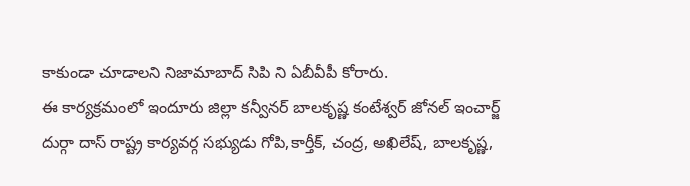కాకుండా చూడాలని నిజామాబాద్ సిపి ని ఏబీవీపీ కోరారు.
ఈ కార్యక్రమంలో ఇందూరు జిల్లా కన్వీనర్ బాలకృష్ణ కంటేశ్వర్ జోనల్ ఇంచార్జ్ దుర్గా దాస్ రాష్ట్ర కార్యవర్గ సభ్యుడు గోపి,కార్తీక్, చంద్ర, అఖిలేష్, బాలకృష్ణ,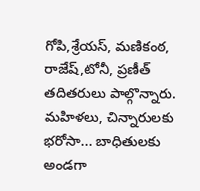గోపి,శ్రేయస్, మణికంఠ, రాజేష్,టోనీ, ప్రణీత్ తదితరులు పాల్గొన్నారు.
మహిళలు, చిన్నారులకు భరోసా... బాధితులకు అండగా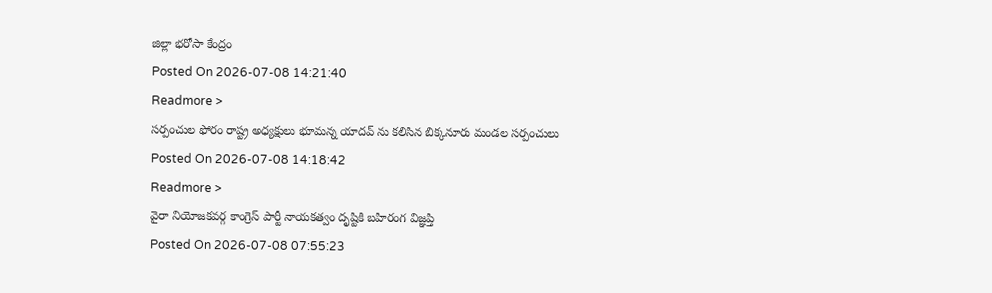జిల్లా భరోసా కేంద్రం
Posted On 2026-07-08 14:21:40
Readmore >
సర్పంచుల ఫోరం రాష్ట్ర అధ్యక్షులు భూమన్న యాదవ్ ను కలిసిన బిక్కనూరు మండల సర్పంచులు
Posted On 2026-07-08 14:18:42
Readmore >
వైరా నియోజకవర్గ కాంగ్రెస్ పార్టీ నాయకత్వం దృష్టికి బహిరంగ విజ్ఞప్తి
Posted On 2026-07-08 07:55:23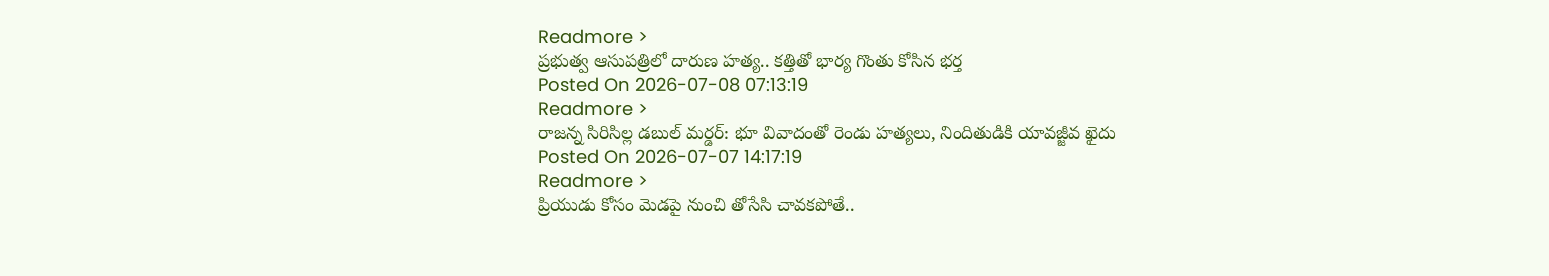Readmore >
ప్రభుత్వ ఆసుపత్రిలో దారుణ హత్య.. కత్తితో భార్య గొంతు కోసిన భర్త
Posted On 2026-07-08 07:13:19
Readmore >
రాజన్న సిరిసిల్ల డబుల్ మర్డర్: భూ వివాదంతో రెండు హత్యలు, నిందితుడికి యావజ్జీవ ఖైదు
Posted On 2026-07-07 14:17:19
Readmore >
ప్రియుడు కోసం మెడపై నుంచి తోసేసి చావకపోతే..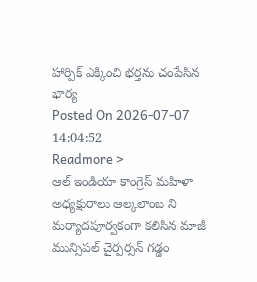హార్పిక్ ఎక్కించి భర్తను చంపేసిన భార్య
Posted On 2026-07-07 14:04:52
Readmore >
ఆల్ ఇండియా కాంగ్రెస్ మహిళా అధ్యక్షురాలు ఆల్కలాంబ ని మర్యాదపూర్వకంగా కలిసిన మాజీ మున్సిపల్ చైర్పర్సన్ గడ్డం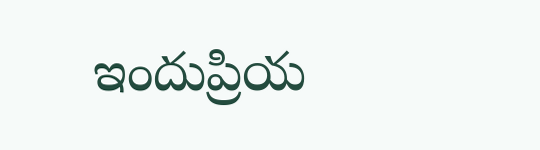ఇందుప్రియ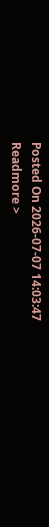Posted On 2026-07-07 14:03:47
Readmore >